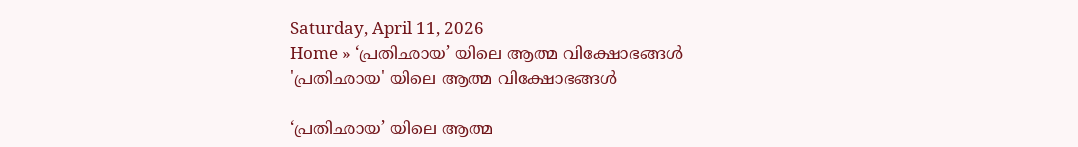Saturday, April 11, 2026
Home » ‘പ്രതിഛായ’ യിലെ ആത്മ വിക്ഷോഭങ്ങൾ
'പ്രതിഛായ' യിലെ ആത്മ വിക്ഷോഭങ്ങൾ

‘പ്രതിഛായ’ യിലെ ആത്മ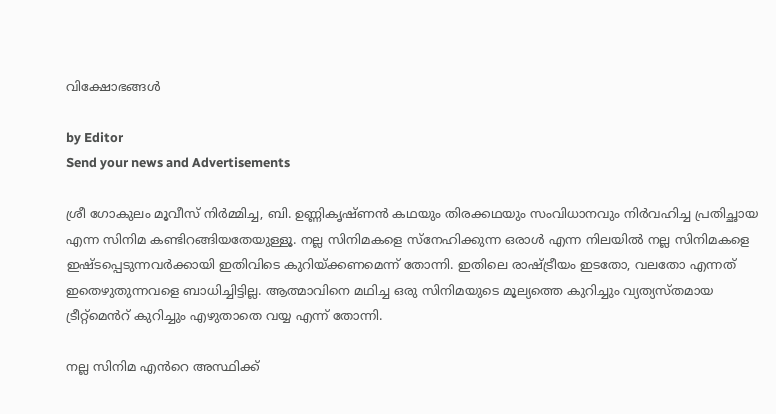വിക്ഷോഭങ്ങൾ

by Editor
Send your news and Advertisements

ശ്രീ ഗോകുലം മൂവീസ് നിർമ്മിച്ച, ബി. ഉണ്ണികൃഷ്ണൻ കഥയും തിരക്കഥയും സംവിധാനവും നിർവഹിച്ച പ്രതിച്ഛായ എന്ന സിനിമ കണ്ടിറങ്ങിയതേയുള്ളൂ. നല്ല സിനിമകളെ സ്നേഹിക്കുന്ന ഒരാൾ എന്ന നിലയിൽ നല്ല സിനിമകളെ ഇഷ്ടപ്പെടുന്നവർക്കായി ഇതിവിടെ കുറിയ്ക്കണമെന്ന് തോന്നി. ഇതിലെ രാഷ്ട്രീയം ഇടതോ, വലതോ എന്നത് ഇതെഴുതുന്നവളെ ബാധിച്ചിട്ടില്ല. ആത്മാവിനെ മഥിച്ച ഒരു സിനിമയുടെ മൂല്യത്തെ കുറിച്ചും വ്യത്യസ്തമായ ട്രീറ്റ്മെൻറ് കുറിച്ചും എഴുതാതെ വയ്യ എന്ന് തോന്നി.

നല്ല സിനിമ എൻറെ അസ്ഥിക്ക്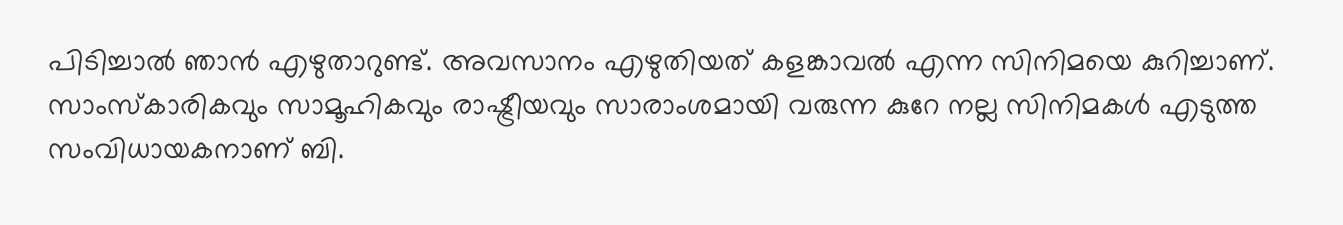പിടിച്ചാൽ ഞാൻ എഴുതാറുണ്ട്. അവസാനം എഴുതിയത് കളങ്കാവൽ എന്ന സിനിമയെ കുറിച്ചാണ്. സാംസ്കാരികവും സാമൂഹികവും രാഷ്ട്രീയവും സാരാംശമായി വരുന്ന കുറേ നല്ല സിനിമകൾ എടുത്ത സംവിധായകനാണ് ബി.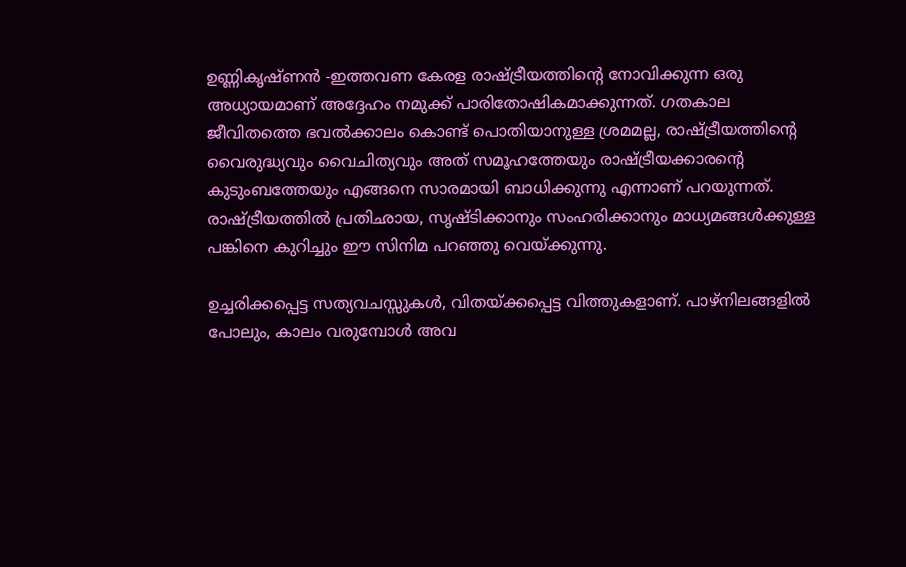ഉണ്ണികൃഷ്ണൻ -ഇത്തവണ കേരള രാഷ്ട്രീയത്തിന്റെ നോവിക്കുന്ന ഒരു അധ്യായമാണ് അദ്ദേഹം നമുക്ക് പാരിതോഷികമാക്കുന്നത്. ഗതകാല ജീവിതത്തെ ഭവൽക്കാലം കൊണ്ട് പൊതിയാനുള്ള ശ്രമമല്ല, രാഷ്ട്രീയത്തിൻ്റെ വൈരുദ്ധ്യവും വൈചിത്യവും അത് സമൂഹത്തേയും രാഷ്ട്രീയക്കാരൻ്റെ കുടുംബത്തേയും എങ്ങനെ സാരമായി ബാധിക്കുന്നു എന്നാണ് പറയുന്നത്. രാഷ്ട്രീയത്തിൽ പ്രതിഛായ, സൃഷ്ടിക്കാനും സംഹരിക്കാനും മാധ്യമങ്ങൾക്കുള്ള പങ്കിനെ കുറിച്ചും ഈ സിനിമ പറഞ്ഞു വെയ്ക്കുന്നു.

ഉച്ചരിക്കപ്പെട്ട സത്യവചസ്സുകൾ, വിതയ്ക്കപ്പെട്ട വിത്തുകളാണ്. പാഴ്നിലങ്ങളിൽ പോലും, കാലം വരുമ്പോൾ അവ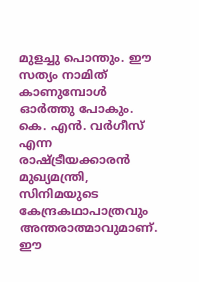മുളച്ചു പൊന്തും. ഈ സത്യം നാമിത് കാണുമ്പോൾ ഓർത്തു പോകും. കെ. എൻ. വർഗീസ് എന്ന രാഷ്ട്രീയക്കാരൻ മുഖ്യമന്ത്രി, സിനിമയുടെ കേന്ദ്രകഥാപാത്രവും അന്തരാത്മാവുമാണ്. ഈ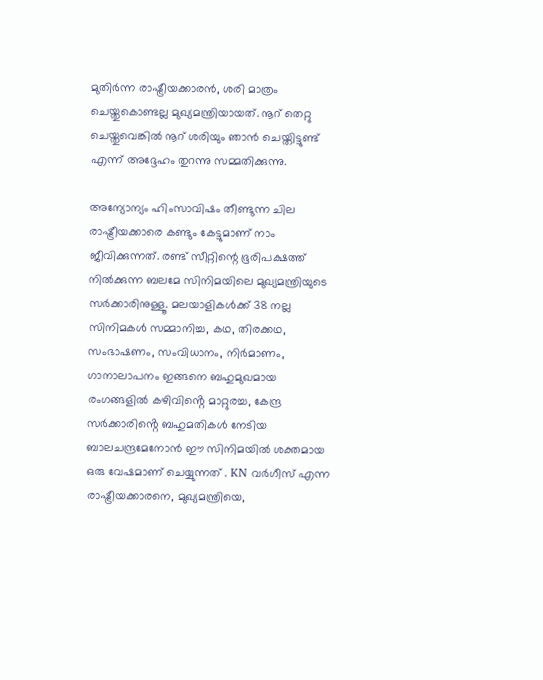മുതിർന്ന രാഷ്ട്രീയക്കാരൻ, ശരി മാത്രം ചെയ്തുകൊണ്ടല്ല മുഖ്യമന്ത്രിയായത്. നൂറ് തെറ്റു ചെയ്തുവെങ്കിൽ നൂറ് ശരിയും ഞാൻ ചെയ്തിട്ടുണ്ട് എന്ന് അദ്ദേഹം തുറന്നു സമ്മതിക്കുന്നു.

അന്യോന്യം ഹിംസാവിഷം തീണ്ടുന്ന ചില രാഷ്ട്രീയക്കാരെ കണ്ടും കേട്ടുമാണ് നാം ജീവിക്കുന്നത്. രണ്ട് സീറ്റിന്റെ ഭൂരിപക്ഷത്ത് നിൽക്കുന്ന ബലമേ സിനിമയിലെ മുഖ്യമന്ത്രിയുടെ സർക്കാരിനുള്ളൂ. മലയാളികൾക്ക് 38 നല്ല സിനിമകൾ സമ്മാനിച്ച, കഥ, തിരക്കഥ, സംഭാഷണം, സംവിധാനം, നിർമാണം, ഗാനാലാപനം ഇങ്ങനെ ബഹുമുഖമായ രംഗങ്ങളിൽ കഴിവിൻ്റെ മാറ്റുരച്ച, കേന്ദ്ര സർക്കാരിൻ്റെ ബഹുമതികൾ നേടിയ ബാലചന്ദ്രമേനോൻ ഈ സിനിമയിൽ ശക്തമായ ഒരു വേഷമാണ് ചെയ്യുന്നത് . KN വർഗീസ് എന്ന രാഷ്ട്രീയക്കാരനെ, മുഖ്യമന്ത്രിയെ,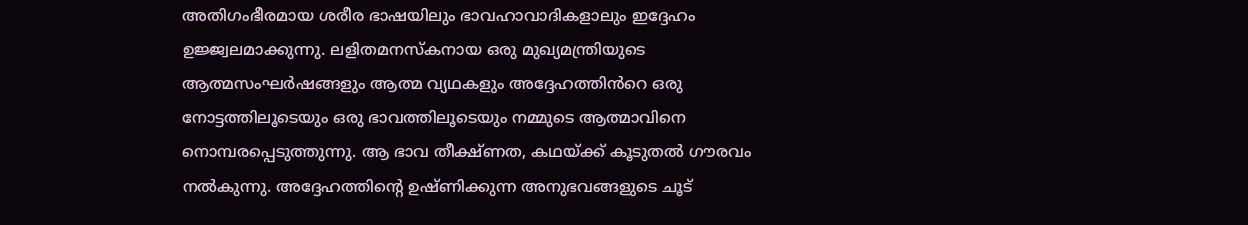അതിഗംഭീരമായ ശരീര ഭാഷയിലും ഭാവഹാവാദികളാലും ഇദ്ദേഹം ഉജ്ജ്വലമാക്കുന്നു. ലളിതമനസ്കനായ ഒരു മുഖ്യമന്ത്രിയുടെ ആത്മസംഘർഷങ്ങളും ആത്മ വ്യഥകളും അദ്ദേഹത്തിൻറെ ഒരു നോട്ടത്തിലൂടെയും ഒരു ഭാവത്തിലൂടെയും നമ്മുടെ ആത്മാവിനെ നൊമ്പരപ്പെടുത്തുന്നു. ആ ഭാവ തീക്ഷ്ണത, കഥയ്ക്ക് കൂടുതൽ ഗൗരവം നൽകുന്നു. അദ്ദേഹത്തിൻ്റെ ഉഷ്ണിക്കുന്ന അനുഭവങ്ങളുടെ ചൂട്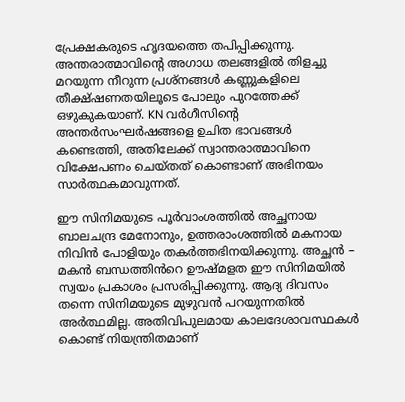പ്രേക്ഷകരുടെ ഹൃദയത്തെ തപിപ്പിക്കുന്നു. അന്തരാത്മാവിന്റെ അഗാധ തലങ്ങളിൽ തിളച്ചു മറയുന്ന നീറുന്ന പ്രശ്നങ്ങൾ കണ്ണുകളിലെ തീക്ഷ്ഷണതയിലൂടെ പോലും പുറത്തേക്ക് ഒഴുകുകയാണ്. KN വർഗീസിൻ്റെ അന്തർസംഘർഷങ്ങളെ ഉചിത ഭാവങ്ങൾ കണ്ടെത്തി, അതിലേക്ക് സ്വാന്തരാത്മാവിനെ വിക്ഷേപണം ചെയ്തത് കൊണ്ടാണ് അഭിനയം സാർത്ഥകമാവുന്നത്.

ഈ സിനിമയുടെ പൂർവാംശത്തിൽ അച്ഛനായ ബാലചന്ദ്ര മേനോനും, ഉത്തരാംശത്തിൽ മകനായ നിവിൻ പോളിയും തകർത്തഭിനയിക്കുന്നു. അച്ഛൻ – മകൻ ബന്ധത്തിൻറെ ഊഷ്മളത ഈ സിനിമയിൽ സ്വയം പ്രകാശം പ്രസരിപ്പിക്കുന്നു. ആദ്യ ദിവസം തന്നെ സിനിമയുടെ മുഴുവൻ പറയുന്നതിൽ അർത്ഥമില്ല. അതിവിപുലമായ കാലദേശാവസ്ഥകൾ കൊണ്ട് നിയന്ത്രിതമാണ്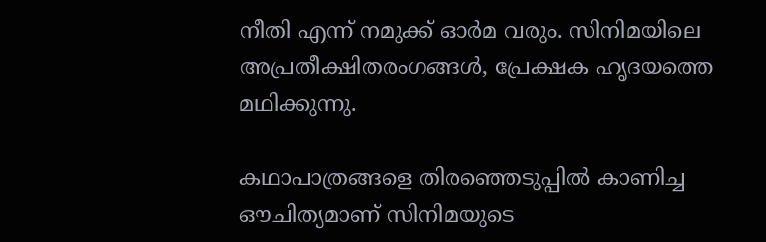നീതി എന്ന് നമുക്ക് ഓർമ വരും. സിനിമയിലെ അപ്രതീക്ഷിതരംഗങ്ങൾ, പ്രേക്ഷക ഹൃദയത്തെ മഥിക്കുന്നു.

കഥാപാത്രങ്ങളെ തിരഞ്ഞെടുപ്പിൽ കാണിച്ച ഔചിത്യമാണ് സിനിമയുടെ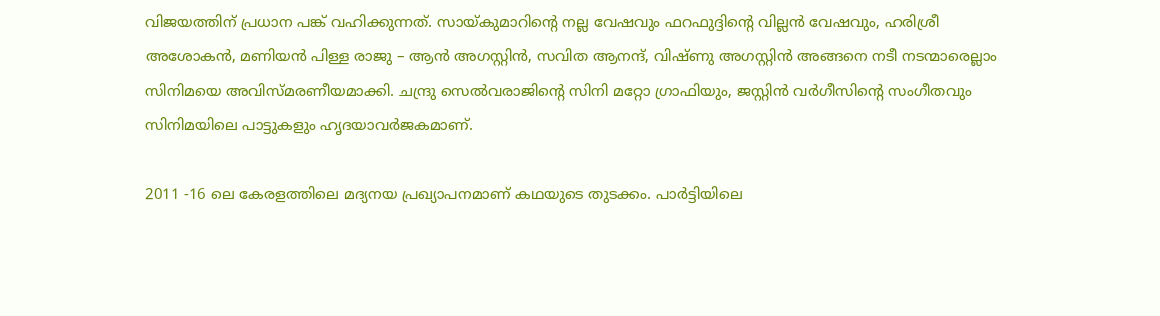വിജയത്തിന് പ്രധാന പങ്ക് വഹിക്കുന്നത്. സായ്കുമാറിൻ്റെ നല്ല വേഷവും ഫറഫുദ്ദിൻ്റെ വില്ലൻ വേഷവും, ഹരിശ്രീ അശോകൻ, മണിയൻ പിള്ള രാജു – ആൻ അഗസ്റ്റിൻ, സവിത ആനന്ദ്, വിഷ്ണു അഗസ്റ്റിൻ അങ്ങനെ നടീ നടന്മാരെല്ലാം സിനിമയെ അവിസ്മരണീയമാക്കി. ചന്ദ്രു സെൽവരാജിൻ്റെ സിനി മറ്റോ ഗ്രാഫിയും, ജസ്റ്റിൻ വർഗീസിൻ്റെ സംഗീതവും സിനിമയിലെ പാട്ടുകളും ഹൃദയാവർജകമാണ്.

2011 -16 ലെ കേരളത്തിലെ മദ്യനയ പ്രഖ്യാപനമാണ് കഥയുടെ തുടക്കം. പാർട്ടിയിലെ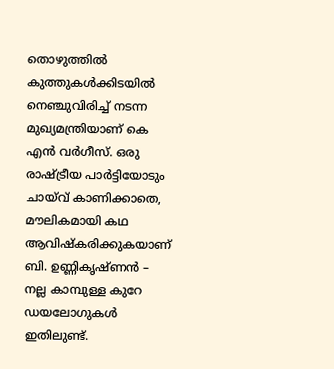തൊഴുത്തിൽ കുത്തുകൾക്കിടയിൽ നെഞ്ചുവിരിച്ച് നടന്ന മുഖ്യമന്ത്രിയാണ് കെ എൻ വർഗീസ്. ഒരു രാഷ്ട്രീയ പാർട്ടിയോടും ചായ്‌വ് കാണിക്കാതെ, മൗലികമായി കഥ ആവിഷ്കരിക്കുകയാണ് ബി. ഉണ്ണികൃഷ്ണൻ –
നല്ല കാമ്പുള്ള കുറേ ഡയലോഗുകൾ ഇതിലുണ്ട്.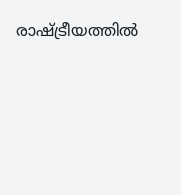രാഷ്ട്രീയത്തിൽ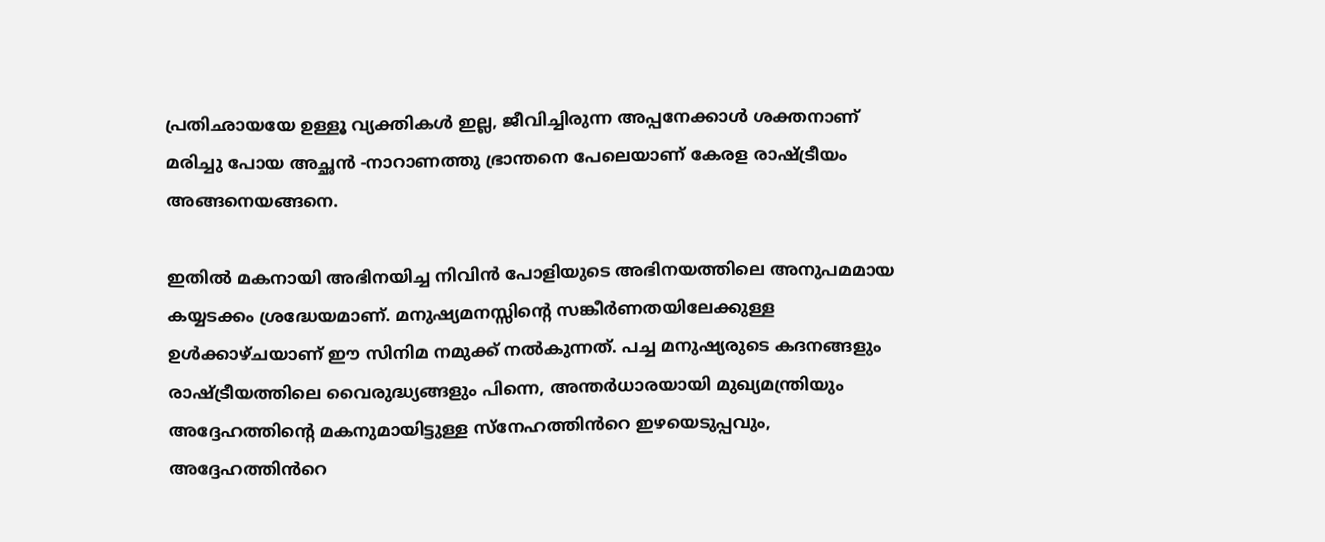പ്രതിഛായയേ ഉള്ളൂ വ്യക്തികൾ ഇല്ല, ജീവിച്ചിരുന്ന അപ്പനേക്കാൾ ശക്തനാണ് മരിച്ചു പോയ അച്ഛൻ -നാറാണത്തു ഭ്രാന്തനെ പേലെയാണ് കേരള രാഷ്ട്രീയം അങ്ങനെയങ്ങനെ.

ഇതിൽ മകനായി അഭിനയിച്ച നിവിൻ പോളിയുടെ അഭിനയത്തിലെ അനുപമമായ കയ്യടക്കം ശ്രദ്ധേയമാണ്. മനുഷ്യമനസ്സിന്റെ സങ്കീർണതയിലേക്കുള്ള ഉൾക്കാഴ്ചയാണ് ഈ സിനിമ നമുക്ക് നൽകുന്നത്. പച്ച മനുഷ്യരുടെ കദനങ്ങളും രാഷ്ട്രീയത്തിലെ വൈരുദ്ധ്യങ്ങളും പിന്നെ, അന്തർധാരയായി മുഖ്യമന്ത്രിയും അദ്ദേഹത്തിൻ്റെ മകനുമായിട്ടുള്ള സ്നേഹത്തിൻറെ ഇഴയെടുപ്പവും, അദ്ദേഹത്തിൻറെ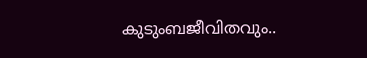കുടുംബജീവിതവും..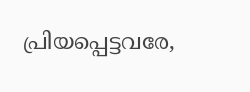പ്രിയപ്പെട്ടവരേ,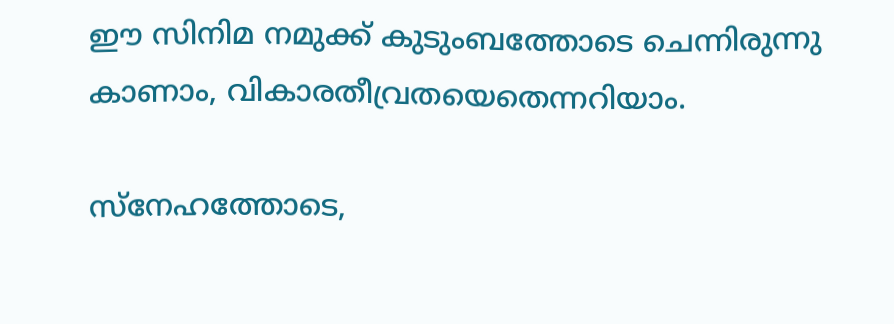ഈ സിനിമ നമുക്ക് കുടുംബത്തോടെ ചെന്നിരുന്നു കാണാം, വികാരതീവ്രതയെതെന്നറിയാം.

സ്നേഹത്തോടെ,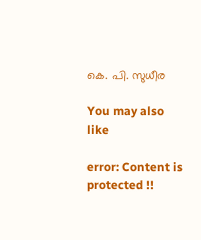കെ. പി. സുധീര

You may also like

error: Content is protected !!